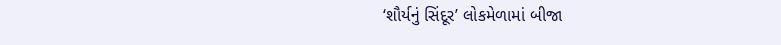‘શૌર્યનું સિંદૂર’ લોકમેળામાં બીજા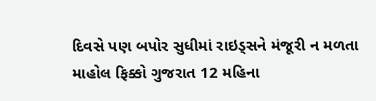દિવસે પણ બપોર સુધીમાં રાઇડ્સને મંજૂરી ન મળતા માહોલ ફિક્કો ગુજરાત 12 મહિના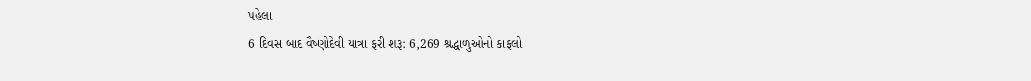પહેલા
6 દિવસ બાદ વૈષ્ણોદેવી યાત્રા ફરી શરૂ: 6,269 શ્રદ્ધાળુઓનો કાફલો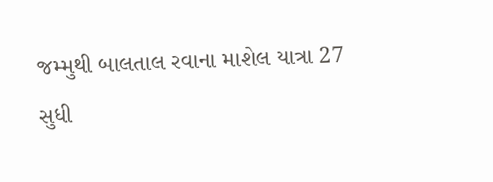જમ્મુથી બાલતાલ રવાના માશેલ યાત્રા 27 સુધી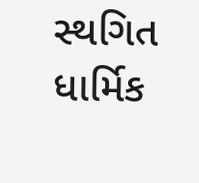સ્થગિત ધાર્મિક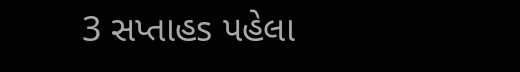3 સપ્તાહs પહેલા